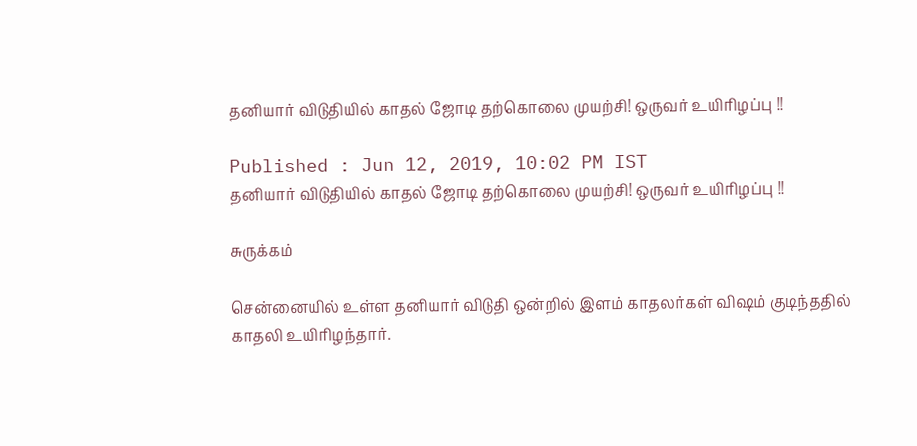தனியார் விடுதியில் காதல் ஜோடி தற்கொலை முயற்சி! ஒருவர் உயிரிழப்பு !!

Published : Jun 12, 2019, 10:02 PM IST
தனியார் விடுதியில் காதல் ஜோடி தற்கொலை முயற்சி! ஒருவர் உயிரிழப்பு !!

சுருக்கம்

சென்னையில் உள்ள தனியார் விடுதி ஒன்றில் இளம் காதலர்கள் விஷம் குடிந்ததில் காதலி உயிரிழந்தார்.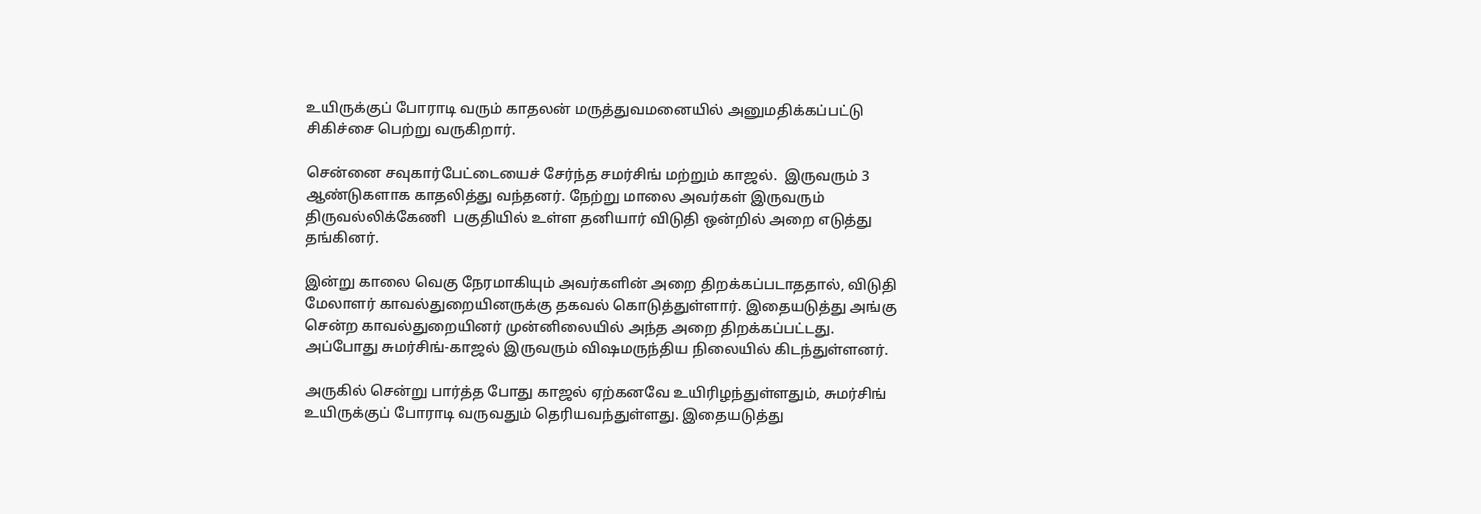உயிருக்குப் போராடி வரும் காதலன் மருத்துவமனையில் அனுமதிக்கப்பட்டு சிகிச்சை பெற்று வருகிறார்.

சென்னை சவுகார்பேட்டையைச் சேர்ந்த சமர்சிங் மற்றும் காஜல்.  இருவரும் 3 ஆண்டுகளாக காதலித்து வந்தனர். நேற்று மாலை அவர்கள் இருவரும் திருவல்லிக்கேணி  பகுதியில் உள்ள தனியார் விடுதி ஒன்றில் அறை எடுத்து தங்கினர்.

இன்று காலை வெகு நேரமாகியும் அவர்களின் அறை திறக்கப்படாததால், விடுதி மேலாளர் காவல்துறையினருக்கு தகவல் கொடுத்துள்ளார். இதையடுத்து அங்கு சென்ற காவல்துறையினர் முன்னிலையில் அந்த அறை திறக்கப்பட்டது. அப்போது சுமர்சிங்-காஜல் இருவரும் விஷமருந்திய நிலையில் கிடந்துள்ளனர்.

அருகில் சென்று பார்த்த போது காஜல் ஏற்கனவே உயிரிழந்துள்ளதும், சுமர்சிங் உயிருக்குப் போராடி வருவதும் தெரியவந்துள்ளது. இதையடுத்து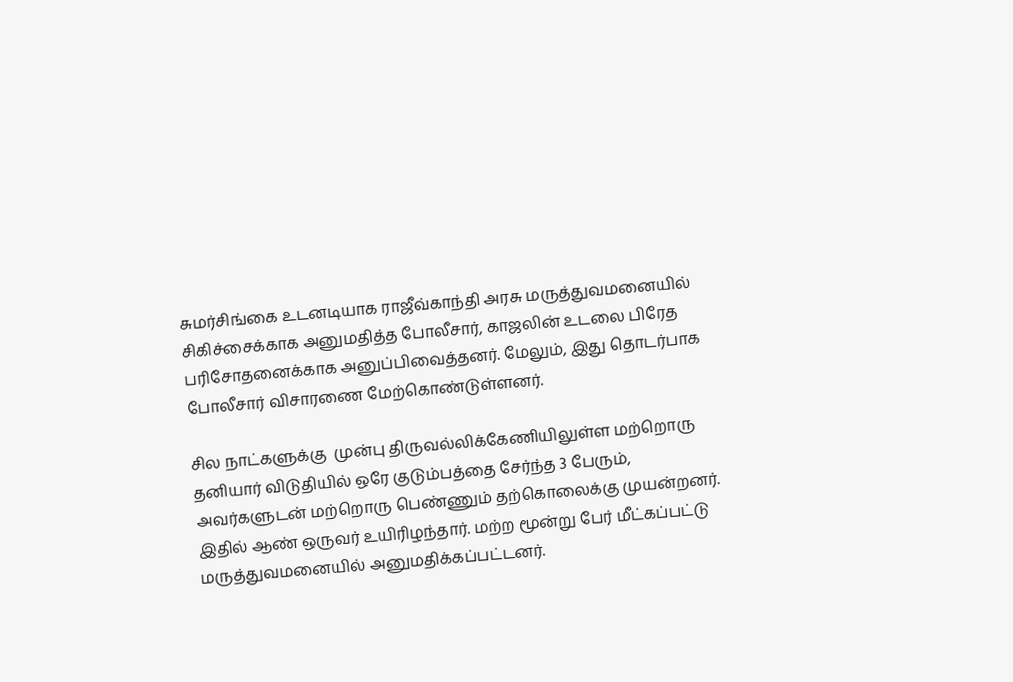சுமர்சிங்கை உடனடியாக ராஜீவ்காந்தி அரசு மருத்துவமனையில் சிகிச்சைக்காக அனுமதித்த போலீசார், காஜலின் உடலை பிரேத பரிசோதனைக்காக அனுப்பிவைத்தனர். மேலும், இது தொடர்பாக போலீசார் விசாரணை மேற்கொண்டுள்ளனர்.

சில நாட்களுக்கு  முன்பு திருவல்லிக்கேணியிலுள்ள மற்றொரு தனியார் விடுதியில் ஒரே குடும்பத்தை சேர்ந்த 3 பேரும், அவர்களுடன் மற்றொரு பெண்ணும் தற்கொலைக்கு முயன்றனர். இதில் ஆண் ஒருவர் உயிரிழந்தார். மற்ற மூன்று பேர் மீட்கப்பட்டு மருத்துவமனையில் அனுமதிக்கப்பட்டனர்.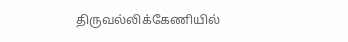திருவல்லிக்கேணியில்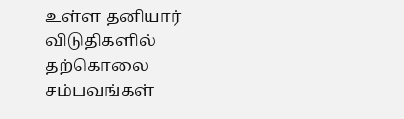உள்ள தனியார் விடுதிகளில் தற்கொலை சம்பவங்கள்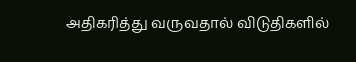அதிகரித்து வருவதால் விடுதிகளில்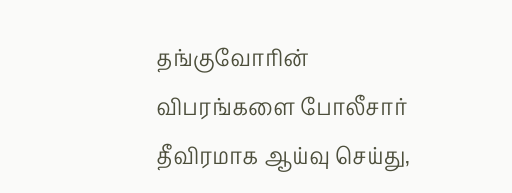தங்குவோரின் விபரங்களை போலீசார் தீவிரமாக ஆய்வு செய்து,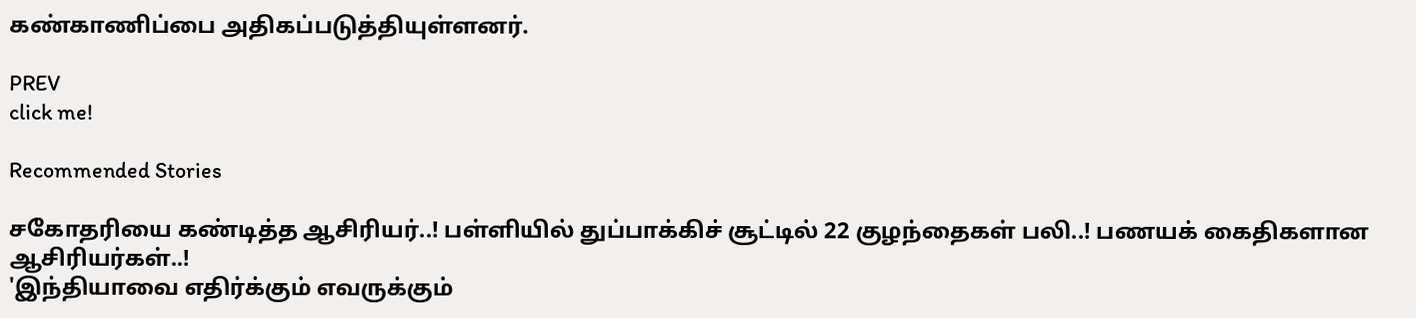கண்காணிப்பை அதிகப்படுத்தியுள்ளனர்.

PREV
click me!

Recommended Stories

சகோதரியை கண்டித்த ஆசிரியர்..! பள்ளியில் துப்பாக்கிச் சூட்டில் 22 குழந்தைகள் பலி..! பணயக் கைதிகளான ஆசிரியர்கள்..!
'இந்தியாவை எதிர்க்கும் எவருக்கும்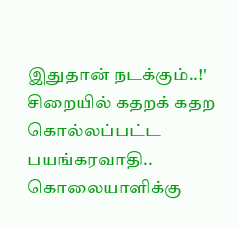இதுதான் நடக்கும்..!' சிறையில் கதறக் கதற கொல்லப்பட்ட பயங்கரவாதி.. கொலையாளிக்கு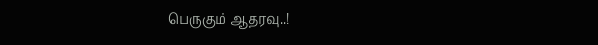பெருகும் ஆதரவு..!